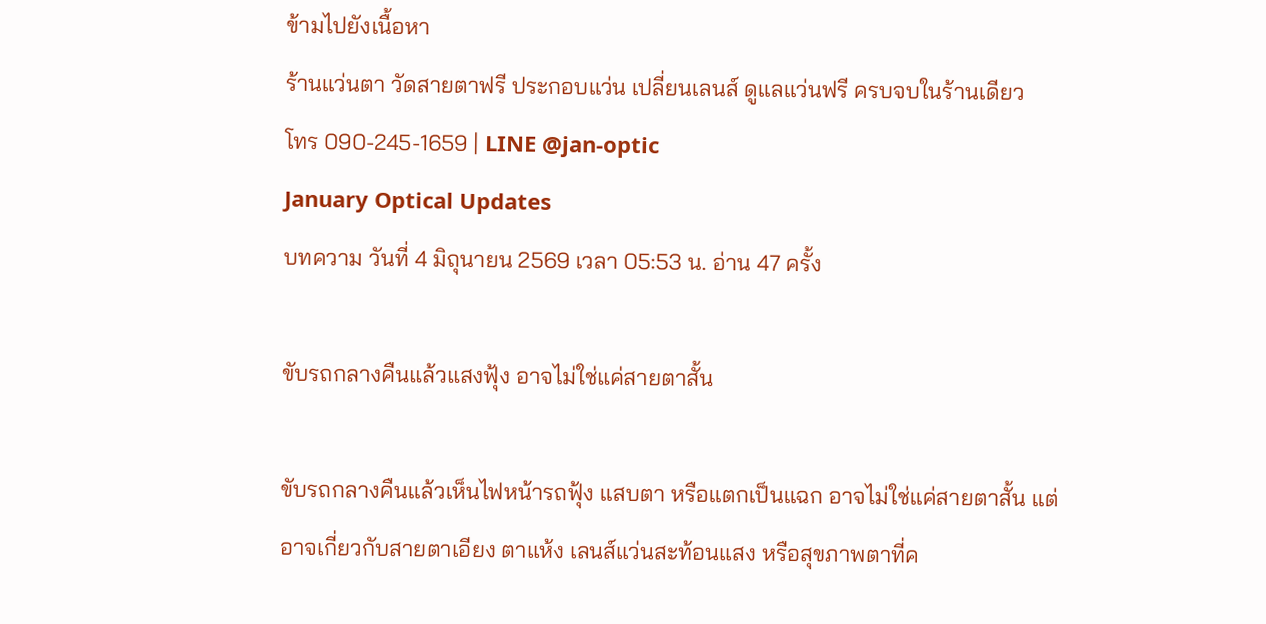ข้ามไปยังเนื้อหา
ร้านแว่นตา วัดสายตาฟรี ประกอบแว่น เปลี่ยนเลนส์ ดูแลแว่นฟรี ครบจบในร้านเดียว
โทร 090-245-1659 | LINE @jan-optic
January Optical Updates
บทความ วันที่ 4 มิถุนายน 2569 เวลา 05:53 น. อ่าน 47 ครั้ง

ขับรถกลางคืนแล้วแสงฟุ้ง อาจไม่ใช่แค่สายตาสั้น

ขับรถกลางคืนแล้วเห็นไฟหน้ารถฟุ้ง แสบตา หรือแตกเป็นแฉก อาจไม่ใช่แค่สายตาสั้น แต่อาจเกี่ยวกับสายตาเอียง ตาแห้ง เลนส์แว่นสะท้อนแสง หรือสุขภาพตาที่ค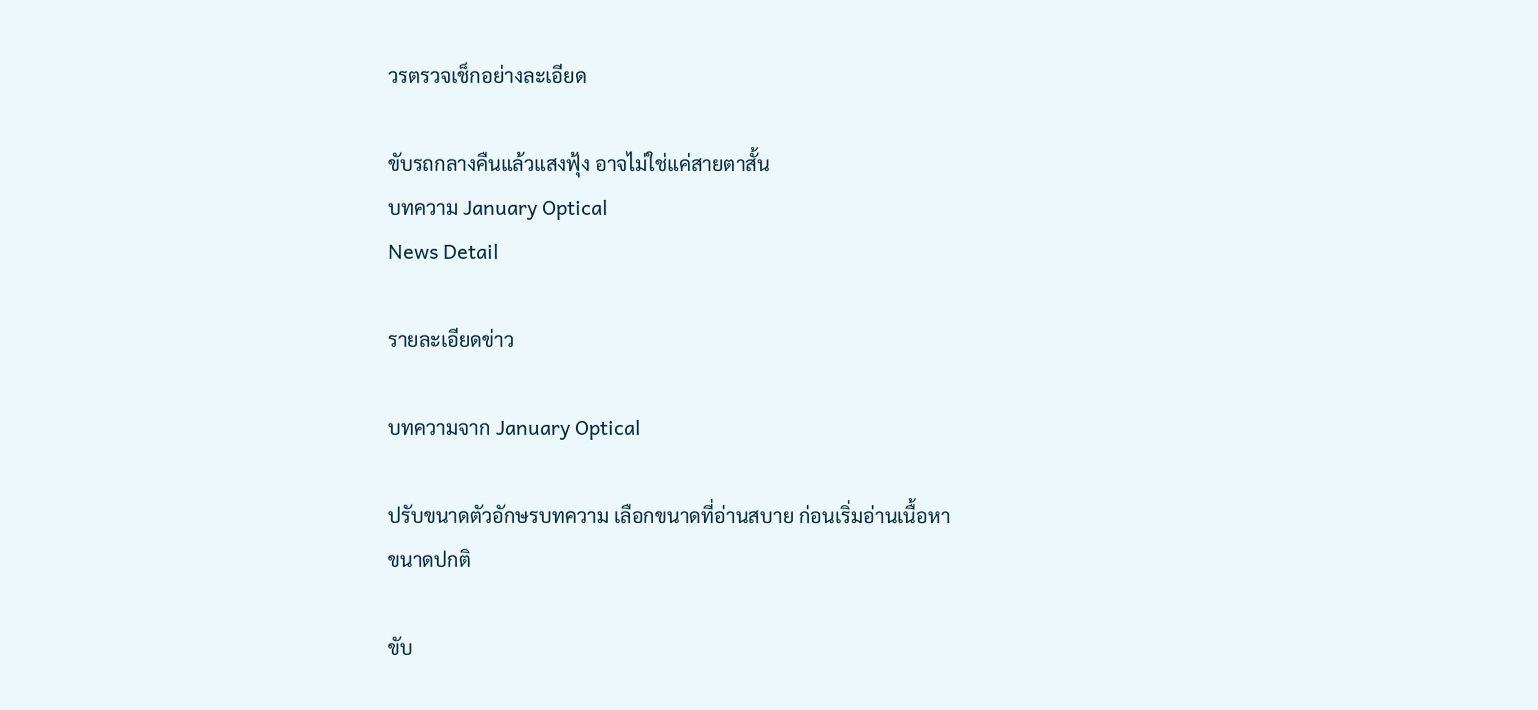วรตรวจเช็กอย่างละเอียด

ขับรถกลางคืนแล้วแสงฟุ้ง อาจไม่ใช่แค่สายตาสั้น
บทความ January Optical
News Detail

รายละเอียดข่าว

บทความจาก January Optical

ปรับขนาดตัวอักษรบทความ เลือกขนาดที่อ่านสบาย ก่อนเริ่มอ่านเนื้อหา
ขนาดปกติ

ขับ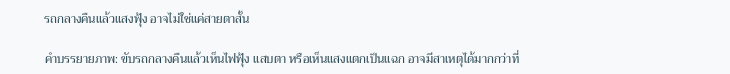รถกลางคืนแล้วแสงฟุ้ง อาจไม่ใช่แค่สายตาสั้น

คำบรรยายภาพ: ขับรถกลางคืนแล้วเห็นไฟฟุ้ง แสบตา หรือเห็นแสงแตกเป็นแฉก อาจมีสาเหตุได้มากกว่าที่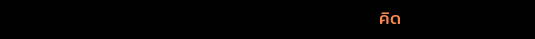คิด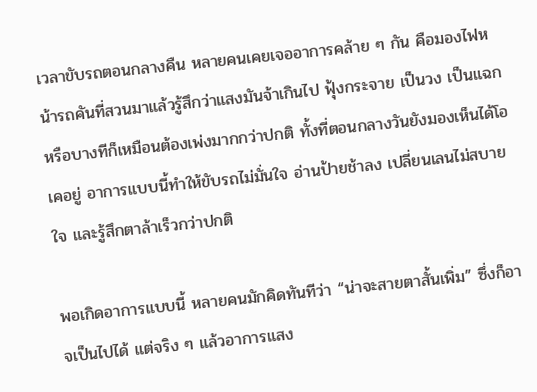เวลาขับรถตอนกลางคืน หลายคนเคยเจออาการคล้าย ๆ กัน คือมองไฟหน้ารถคันที่สวนมาแล้วรู้สึกว่าแสงมันจ้าเกินไป ฟุ้งกระจาย เป็นวง เป็นแฉก หรือบางทีก็เหมือนต้องเพ่งมากกว่าปกติ ทั้งที่ตอนกลางวันยังมองเห็นได้โอเคอยู่ อาการแบบนี้ทำให้ขับรถไม่มั่นใจ อ่านป้ายช้าลง เปลี่ยนเลนไม่สบายใจ และรู้สึกตาล้าเร็วกว่าปกติ

พอเกิดอาการแบบนี้ หลายคนมักคิดทันทีว่า “น่าจะสายตาสั้นเพิ่ม” ซึ่งก็อาจเป็นไปได้ แต่จริง ๆ แล้วอาการแสง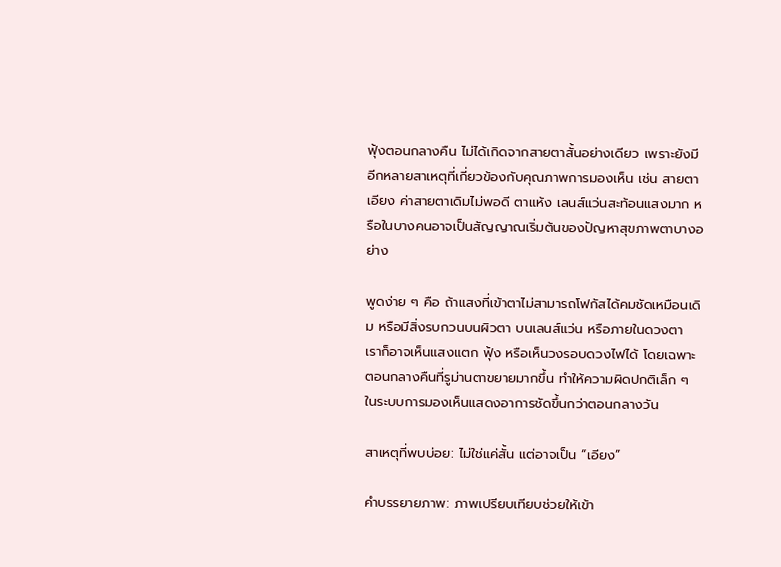ฟุ้งตอนกลางคืน ไม่ได้เกิดจากสายตาสั้นอย่างเดียว เพราะยังมีอีกหลายสาเหตุที่เกี่ยวข้องกับคุณภาพการมองเห็น เช่น สายตาเอียง ค่าสายตาเดิมไม่พอดี ตาแห้ง เลนส์แว่นสะท้อนแสงมาก หรือในบางคนอาจเป็นสัญญาณเริ่มต้นของปัญหาสุขภาพตาบางอย่าง

พูดง่าย ๆ คือ ถ้าแสงที่เข้าตาไม่สามารถโฟกัสได้คมชัดเหมือนเดิม หรือมีสิ่งรบกวนบนผิวตา บนเลนส์แว่น หรือภายในดวงตา เราก็อาจเห็นแสงแตก ฟุ้ง หรือเห็นวงรอบดวงไฟได้ โดยเฉพาะตอนกลางคืนที่รูม่านตาขยายมากขึ้น ทำให้ความผิดปกติเล็ก ๆ ในระบบการมองเห็นแสดงอาการชัดขึ้นกว่าตอนกลางวัน

สาเหตุที่พบบ่อย: ไม่ใช่แค่สั้น แต่อาจเป็น “เอียง”

คำบรรยายภาพ: ภาพเปรียบเทียบช่วยให้เข้า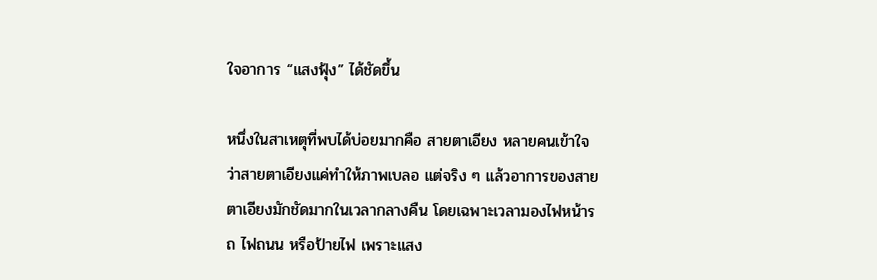ใจอาการ “แสงฟุ้ง” ได้ชัดขึ้น

หนึ่งในสาเหตุที่พบได้บ่อยมากคือ สายตาเอียง หลายคนเข้าใจว่าสายตาเอียงแค่ทำให้ภาพเบลอ แต่จริง ๆ แล้วอาการของสายตาเอียงมักชัดมากในเวลากลางคืน โดยเฉพาะเวลามองไฟหน้ารถ ไฟถนน หรือป้ายไฟ เพราะแสง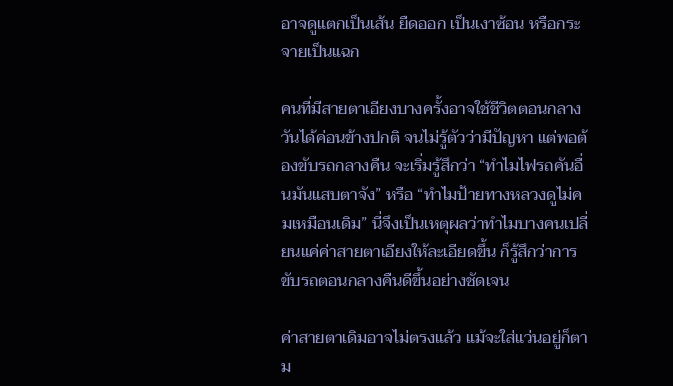อาจดูแตกเป็นเส้น ยืดออก เป็นเงาซ้อน หรือกระจายเป็นแฉก

คนที่มีสายตาเอียงบางครั้งอาจใช้ชีวิตตอนกลางวันได้ค่อนข้างปกติ จนไม่รู้ตัวว่ามีปัญหา แต่พอต้องขับรถกลางคืน จะเริ่มรู้สึกว่า “ทำไมไฟรถคันอื่นมันแสบตาจัง” หรือ “ทำไมป้ายทางหลวงดูไม่คมเหมือนเดิม” นี่จึงเป็นเหตุผลว่าทำไมบางคนเปลี่ยนแค่ค่าสายตาเอียงให้ละเอียดขึ้น ก็รู้สึกว่าการขับรถตอนกลางคืนดีขึ้นอย่างชัดเจน

ค่าสายตาเดิมอาจไม่ตรงแล้ว แม้จะใส่แว่นอยู่ก็ตาม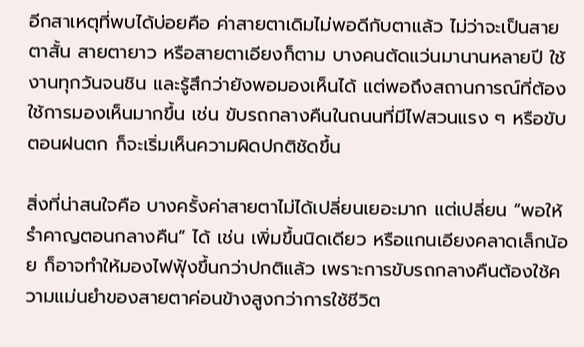อีกสาเหตุที่พบได้บ่อยคือ ค่าสายตาเดิมไม่พอดีกับตาแล้ว ไม่ว่าจะเป็นสายตาสั้น สายตายาว หรือสายตาเอียงก็ตาม บางคนตัดแว่นมานานหลายปี ใช้งานทุกวันจนชิน และรู้สึกว่ายังพอมองเห็นได้ แต่พอถึงสถานการณ์ที่ต้องใช้การมองเห็นมากขึ้น เช่น ขับรถกลางคืนในถนนที่มีไฟสวนแรง ๆ หรือขับตอนฝนตก ก็จะเริ่มเห็นความผิดปกติชัดขึ้น

สิ่งที่น่าสนใจคือ บางครั้งค่าสายตาไม่ได้เปลี่ยนเยอะมาก แต่เปลี่ยน “พอให้รำคาญตอนกลางคืน” ได้ เช่น เพิ่มขึ้นนิดเดียว หรือแกนเอียงคลาดเล็กน้อย ก็อาจทำให้มองไฟฟุ้งขึ้นกว่าปกติแล้ว เพราะการขับรถกลางคืนต้องใช้ความแม่นยำของสายตาค่อนข้างสูงกว่าการใช้ชีวิต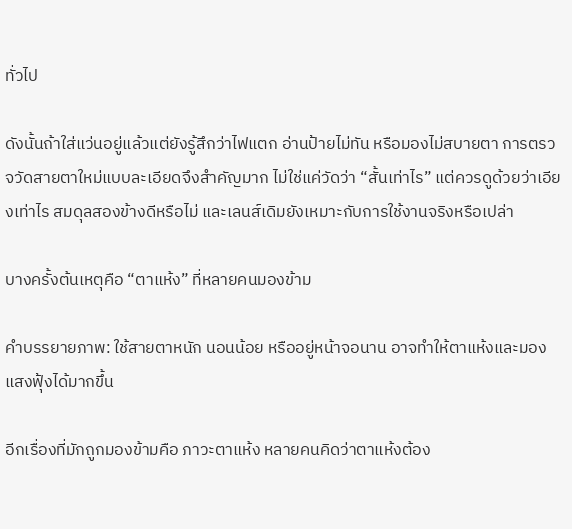ทั่วไป

ดังนั้นถ้าใส่แว่นอยู่แล้วแต่ยังรู้สึกว่าไฟแตก อ่านป้ายไม่ทัน หรือมองไม่สบายตา การตรวจวัดสายตาใหม่แบบละเอียดจึงสำคัญมาก ไม่ใช่แค่วัดว่า “สั้นเท่าไร” แต่ควรดูด้วยว่าเอียงเท่าไร สมดุลสองข้างดีหรือไม่ และเลนส์เดิมยังเหมาะกับการใช้งานจริงหรือเปล่า

บางครั้งต้นเหตุคือ “ตาแห้ง” ที่หลายคนมองข้าม

คำบรรยายภาพ: ใช้สายตาหนัก นอนน้อย หรืออยู่หน้าจอนาน อาจทำให้ตาแห้งและมองแสงฟุ้งได้มากขึ้น

อีกเรื่องที่มักถูกมองข้ามคือ ภาวะตาแห้ง หลายคนคิดว่าตาแห้งต้อง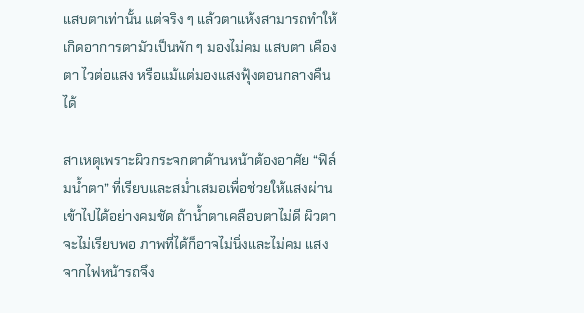แสบตาเท่านั้น แต่จริง ๆ แล้วตาแห้งสามารถทำให้เกิดอาการตามัวเป็นพัก ๆ มองไม่คม แสบตา เคืองตา ไวต่อแสง หรือแม้แต่มองแสงฟุ้งตอนกลางคืนได้

สาเหตุเพราะผิวกระจกตาด้านหน้าต้องอาศัย “ฟิล์มน้ำตา” ที่เรียบและสม่ำเสมอเพื่อช่วยให้แสงผ่านเข้าไปได้อย่างคมชัด ถ้าน้ำตาเคลือบตาไม่ดี ผิวตาจะไม่เรียบพอ ภาพที่ได้ก็อาจไม่นิ่งและไม่คม แสงจากไฟหน้ารถจึง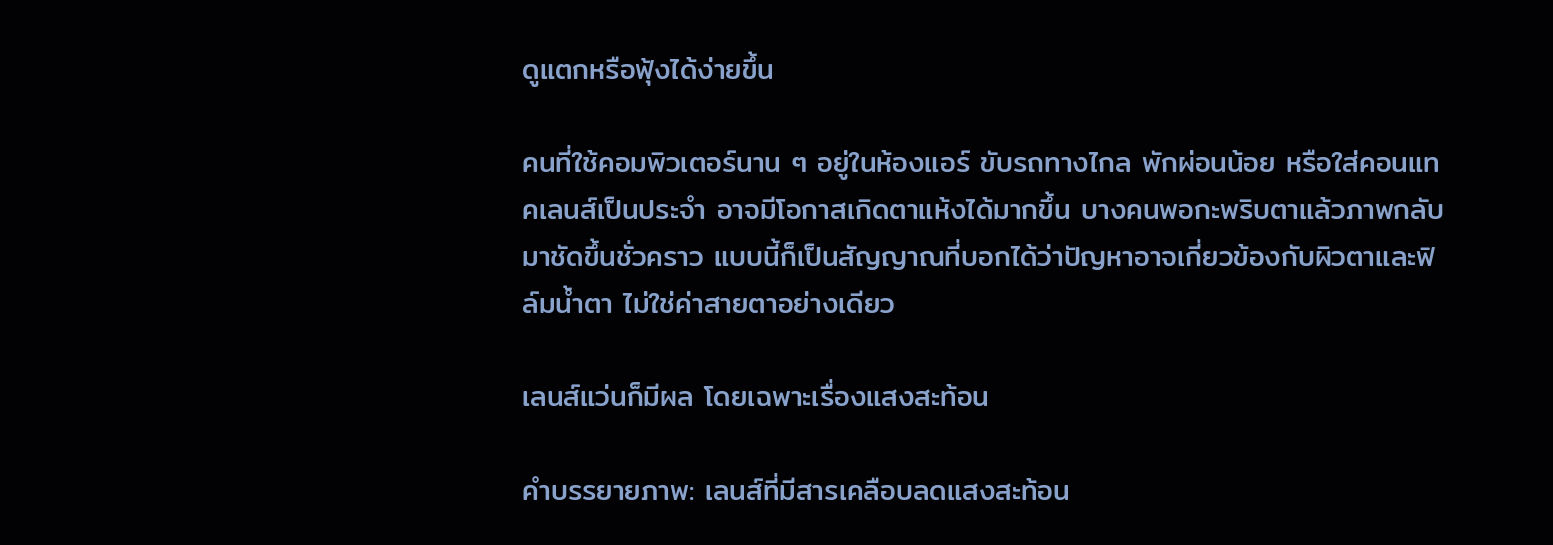ดูแตกหรือฟุ้งได้ง่ายขึ้น

คนที่ใช้คอมพิวเตอร์นาน ๆ อยู่ในห้องแอร์ ขับรถทางไกล พักผ่อนน้อย หรือใส่คอนแทคเลนส์เป็นประจำ อาจมีโอกาสเกิดตาแห้งได้มากขึ้น บางคนพอกะพริบตาแล้วภาพกลับมาชัดขึ้นชั่วคราว แบบนี้ก็เป็นสัญญาณที่บอกได้ว่าปัญหาอาจเกี่ยวข้องกับผิวตาและฟิล์มน้ำตา ไม่ใช่ค่าสายตาอย่างเดียว

เลนส์แว่นก็มีผล โดยเฉพาะเรื่องแสงสะท้อน

คำบรรยายภาพ: เลนส์ที่มีสารเคลือบลดแสงสะท้อน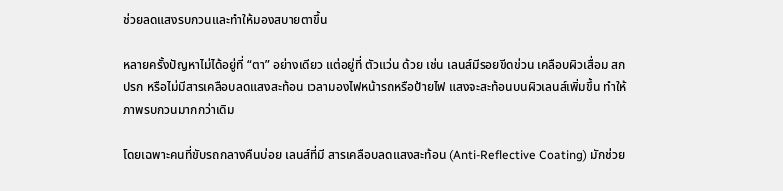ช่วยลดแสงรบกวนและทำให้มองสบายตาขึ้น

หลายครั้งปัญหาไม่ได้อยู่ที่ “ตา” อย่างเดียว แต่อยู่ที่ ตัวแว่น ด้วย เช่น เลนส์มีรอยขีดข่วน เคลือบผิวเสื่อม สกปรก หรือไม่มีสารเคลือบลดแสงสะท้อน เวลามองไฟหน้ารถหรือป้ายไฟ แสงจะสะท้อนบนผิวเลนส์เพิ่มขึ้น ทำให้ภาพรบกวนมากกว่าเดิม

โดยเฉพาะคนที่ขับรถกลางคืนบ่อย เลนส์ที่มี สารเคลือบลดแสงสะท้อน (Anti-Reflective Coating) มักช่วย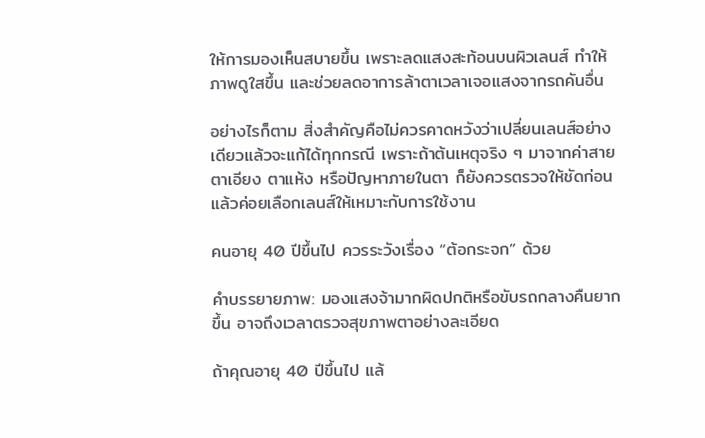ให้การมองเห็นสบายขึ้น เพราะลดแสงสะท้อนบนผิวเลนส์ ทำให้ภาพดูใสขึ้น และช่วยลดอาการล้าตาเวลาเจอแสงจากรถคันอื่น

อย่างไรก็ตาม สิ่งสำคัญคือไม่ควรคาดหวังว่าเปลี่ยนเลนส์อย่างเดียวแล้วจะแก้ได้ทุกกรณี เพราะถ้าต้นเหตุจริง ๆ มาจากค่าสายตาเอียง ตาแห้ง หรือปัญหาภายในตา ก็ยังควรตรวจให้ชัดก่อน แล้วค่อยเลือกเลนส์ให้เหมาะกับการใช้งาน

คนอายุ 40 ปีขึ้นไป ควรระวังเรื่อง “ต้อกระจก” ด้วย

คำบรรยายภาพ: มองแสงจ้ามากผิดปกติหรือขับรถกลางคืนยากขึ้น อาจถึงเวลาตรวจสุขภาพตาอย่างละเอียด

ถ้าคุณอายุ 40 ปีขึ้นไป แล้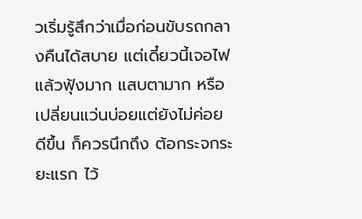วเริ่มรู้สึกว่าเมื่อก่อนขับรถกลางคืนได้สบาย แต่เดี๋ยวนี้เจอไฟแล้วฟุ้งมาก แสบตามาก หรือเปลี่ยนแว่นบ่อยแต่ยังไม่ค่อยดีขึ้น ก็ควรนึกถึง ต้อกระจกระยะแรก ไว้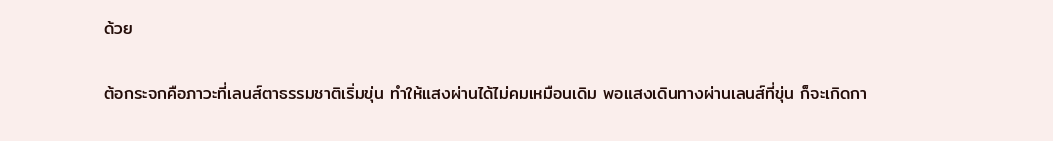ด้วย

ต้อกระจกคือภาวะที่เลนส์ตาธรรมชาติเริ่มขุ่น ทำให้แสงผ่านได้ไม่คมเหมือนเดิม พอแสงเดินทางผ่านเลนส์ที่ขุ่น ก็จะเกิดกา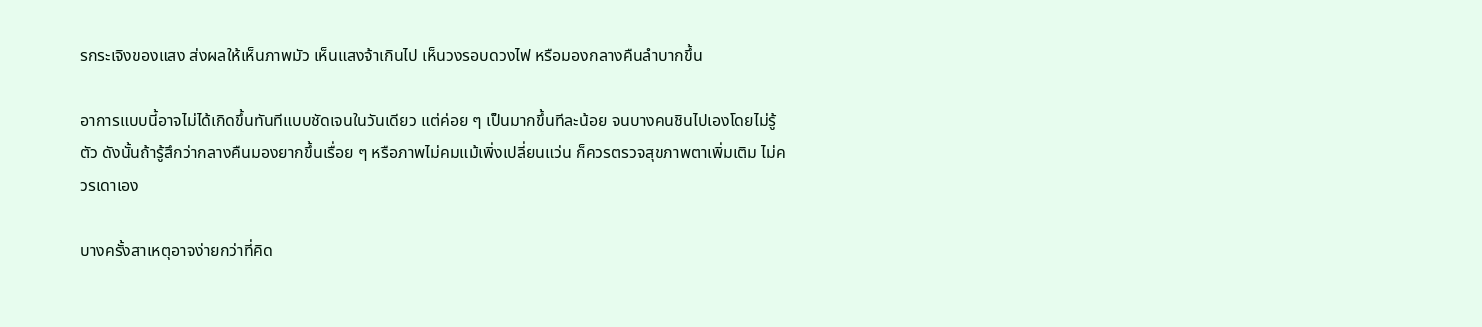รกระเจิงของแสง ส่งผลให้เห็นภาพมัว เห็นแสงจ้าเกินไป เห็นวงรอบดวงไฟ หรือมองกลางคืนลำบากขึ้น

อาการแบบนี้อาจไม่ได้เกิดขึ้นทันทีแบบชัดเจนในวันเดียว แต่ค่อย ๆ เป็นมากขึ้นทีละน้อย จนบางคนชินไปเองโดยไม่รู้ตัว ดังนั้นถ้ารู้สึกว่ากลางคืนมองยากขึ้นเรื่อย ๆ หรือภาพไม่คมแม้เพิ่งเปลี่ยนแว่น ก็ควรตรวจสุขภาพตาเพิ่มเติม ไม่ควรเดาเอง

บางครั้งสาเหตุอาจง่ายกว่าที่คิด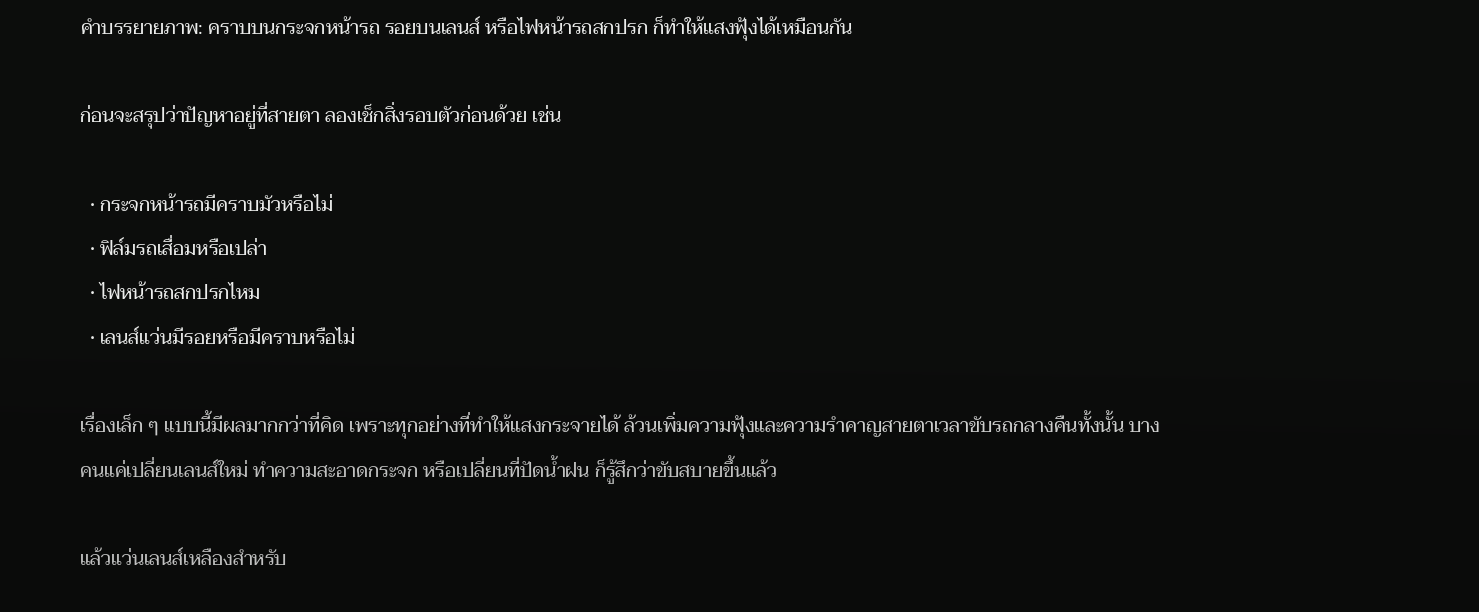คำบรรยายภาพ: คราบบนกระจกหน้ารถ รอยบนเลนส์ หรือไฟหน้ารถสกปรก ก็ทำให้แสงฟุ้งได้เหมือนกัน

ก่อนจะสรุปว่าปัญหาอยู่ที่สายตา ลองเช็กสิ่งรอบตัวก่อนด้วย เช่น

  • กระจกหน้ารถมีคราบมัวหรือไม่
  • ฟิล์มรถเสื่อมหรือเปล่า
  • ไฟหน้ารถสกปรกไหม
  • เลนส์แว่นมีรอยหรือมีคราบหรือไม่

เรื่องเล็ก ๆ แบบนี้มีผลมากกว่าที่คิด เพราะทุกอย่างที่ทำให้แสงกระจายได้ ล้วนเพิ่มความฟุ้งและความรำคาญสายตาเวลาขับรถกลางคืนทั้งนั้น บางคนแค่เปลี่ยนเลนส์ใหม่ ทำความสะอาดกระจก หรือเปลี่ยนที่ปัดน้ำฝน ก็รู้สึกว่าขับสบายขึ้นแล้ว

แล้วแว่นเลนส์เหลืองสำหรับ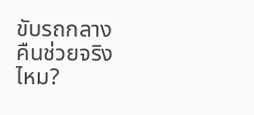ขับรถกลางคืนช่วยจริงไหม?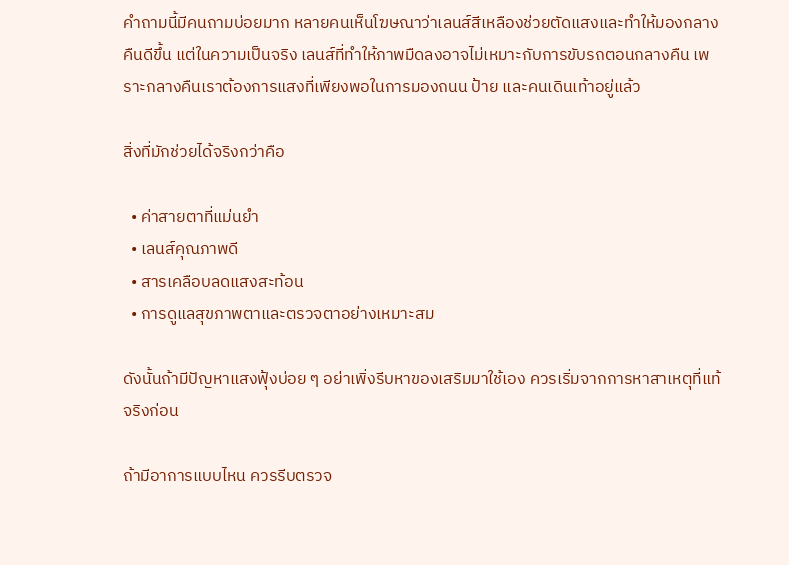คำถามนี้มีคนถามบ่อยมาก หลายคนเห็นโฆษณาว่าเลนส์สีเหลืองช่วยตัดแสงและทำให้มองกลางคืนดีขึ้น แต่ในความเป็นจริง เลนส์ที่ทำให้ภาพมืดลงอาจไม่เหมาะกับการขับรถตอนกลางคืน เพราะกลางคืนเราต้องการแสงที่เพียงพอในการมองถนน ป้าย และคนเดินเท้าอยู่แล้ว

สิ่งที่มักช่วยได้จริงกว่าคือ

  • ค่าสายตาที่แม่นยำ
  • เลนส์คุณภาพดี
  • สารเคลือบลดแสงสะท้อน
  • การดูแลสุขภาพตาและตรวจตาอย่างเหมาะสม

ดังนั้นถ้ามีปัญหาแสงฟุ้งบ่อย ๆ อย่าเพิ่งรีบหาของเสริมมาใช้เอง ควรเริ่มจากการหาสาเหตุที่แท้จริงก่อน

ถ้ามีอาการแบบไหน ควรรีบตรวจ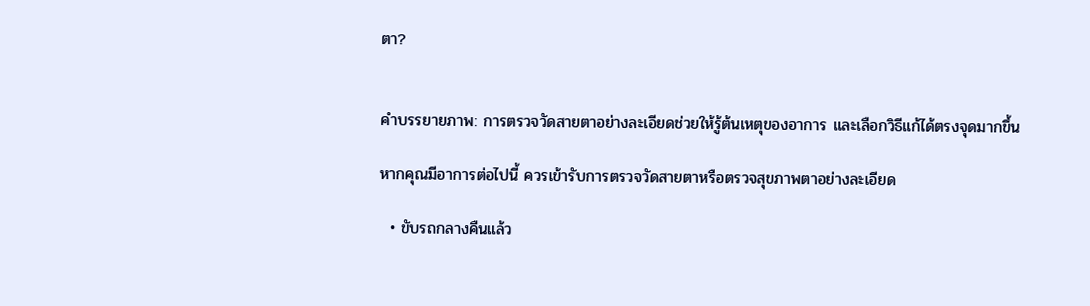ตา?


คำบรรยายภาพ: การตรวจวัดสายตาอย่างละเอียดช่วยให้รู้ต้นเหตุของอาการ และเลือกวิธีแก้ได้ตรงจุดมากขึ้น

หากคุณมีอาการต่อไปนี้ ควรเข้ารับการตรวจวัดสายตาหรือตรวจสุขภาพตาอย่างละเอียด

  • ขับรถกลางคืนแล้ว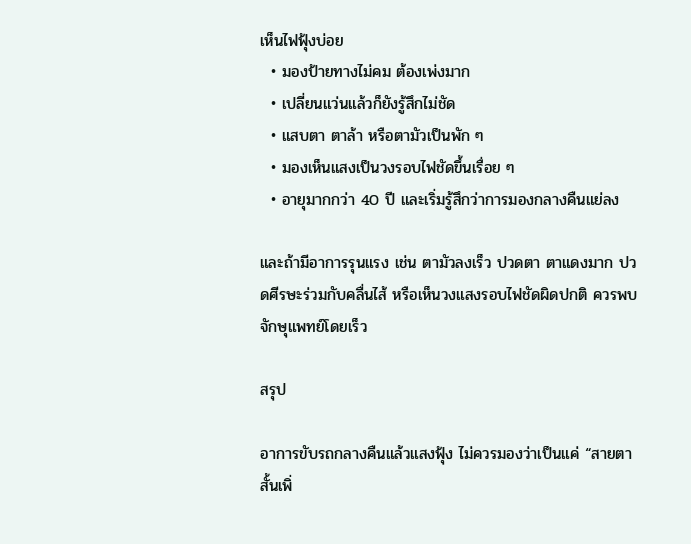เห็นไฟฟุ้งบ่อย
  • มองป้ายทางไม่คม ต้องเพ่งมาก
  • เปลี่ยนแว่นแล้วก็ยังรู้สึกไม่ชัด
  • แสบตา ตาล้า หรือตามัวเป็นพัก ๆ
  • มองเห็นแสงเป็นวงรอบไฟชัดขึ้นเรื่อย ๆ
  • อายุมากกว่า 40 ปี และเริ่มรู้สึกว่าการมองกลางคืนแย่ลง

และถ้ามีอาการรุนแรง เช่น ตามัวลงเร็ว ปวดตา ตาแดงมาก ปวดศีรษะร่วมกับคลื่นไส้ หรือเห็นวงแสงรอบไฟชัดผิดปกติ ควรพบจักษุแพทย์โดยเร็ว

สรุป

อาการขับรถกลางคืนแล้วแสงฟุ้ง ไม่ควรมองว่าเป็นแค่ “สายตาสั้นเพิ่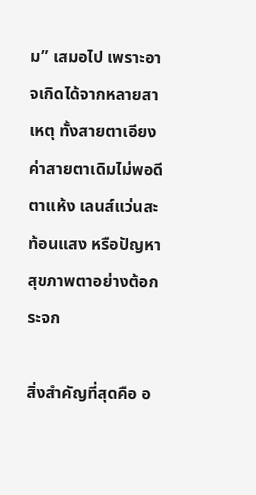ม” เสมอไป เพราะอาจเกิดได้จากหลายสาเหตุ ทั้งสายตาเอียง ค่าสายตาเดิมไม่พอดี ตาแห้ง เลนส์แว่นสะท้อนแสง หรือปัญหาสุขภาพตาอย่างต้อกระจก

สิ่งสำคัญที่สุดคือ อ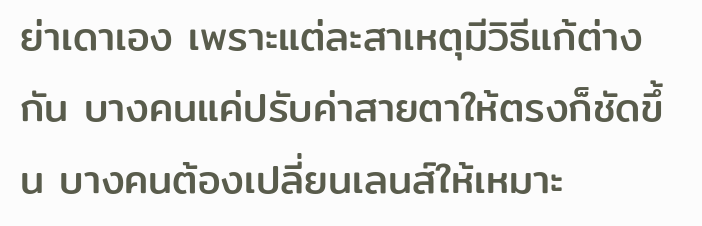ย่าเดาเอง เพราะแต่ละสาเหตุมีวิธีแก้ต่างกัน บางคนแค่ปรับค่าสายตาให้ตรงก็ชัดขึ้น บางคนต้องเปลี่ยนเลนส์ให้เหมาะ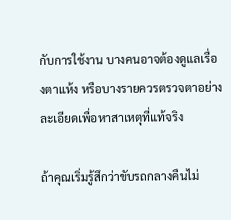กับการใช้งาน บางคนอาจต้องดูแลเรื่องตาแห้ง หรือบางรายควรตรวจตาอย่างละเอียดเพื่อหาสาเหตุที่แท้จริง

ถ้าคุณเริ่มรู้สึกว่าขับรถกลางคืนไม่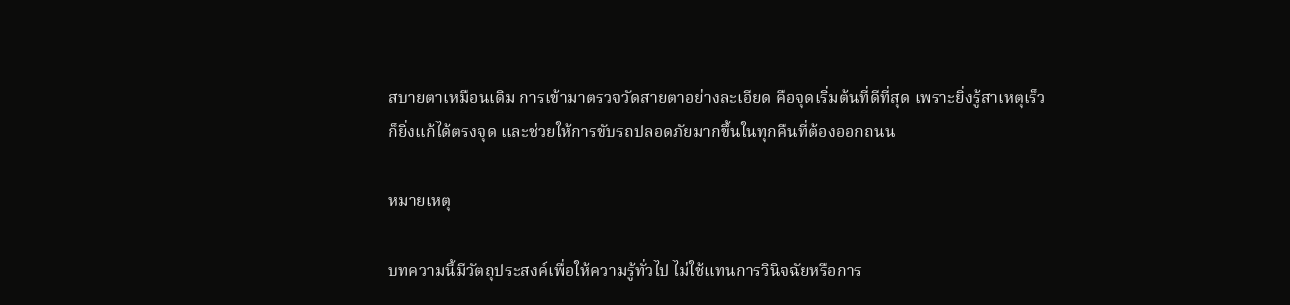สบายตาเหมือนเดิม การเข้ามาตรวจวัดสายตาอย่างละเอียด คือจุดเริ่มต้นที่ดีที่สุด เพราะยิ่งรู้สาเหตุเร็ว ก็ยิ่งแก้ได้ตรงจุด และช่วยให้การขับรถปลอดภัยมากขึ้นในทุกคืนที่ต้องออกถนน

หมายเหตุ

บทความนี้มีวัตถุประสงค์เพื่อให้ความรู้ทั่วไป ไม่ใช้แทนการวินิจฉัยหรือการ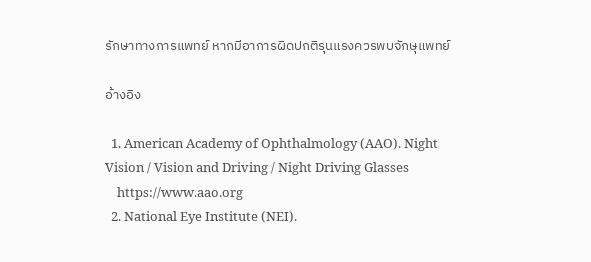รักษาทางการแพทย์ หากมีอาการผิดปกติรุนแรงควรพบจักษุแพทย์

อ้างอิง

  1. American Academy of Ophthalmology (AAO). Night Vision / Vision and Driving / Night Driving Glasses
    https://www.aao.org
  2. National Eye Institute (NEI).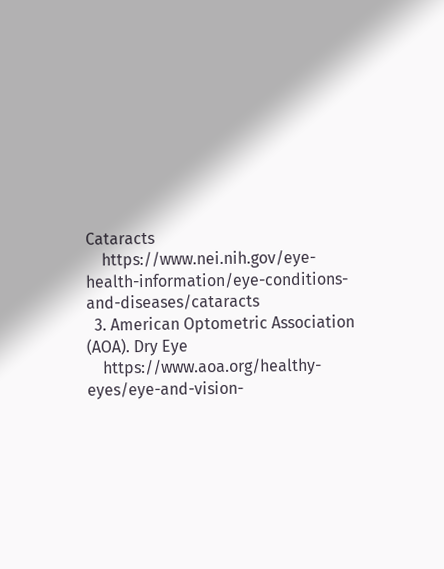Cataracts
    https://www.nei.nih.gov/eye-health-information/eye-conditions-and-diseases/cataracts
  3. American Optometric Association (AOA). Dry Eye
    https://www.aoa.org/healthy-eyes/eye-and-vision-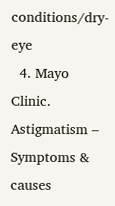conditions/dry-eye
  4. Mayo Clinic. Astigmatism – Symptoms & causes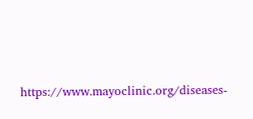https://www.mayoclinic.org/diseases-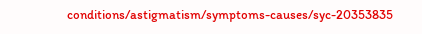conditions/astigmatism/symptoms-causes/syc-20353835